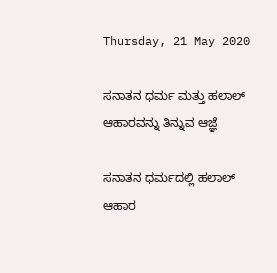Thursday, 21 May 2020

ಸನಾತನ ಧರ್ಮ ಮತ್ತು ಹಲಾಲ್ ಆಹಾರವನ್ನು ತಿನ್ನುವ ಆಜ್ಞೆ

ಸನಾತನ ಧರ್ಮದಲ್ಲಿ ಹಲಾಲ್ ಆಹಾರ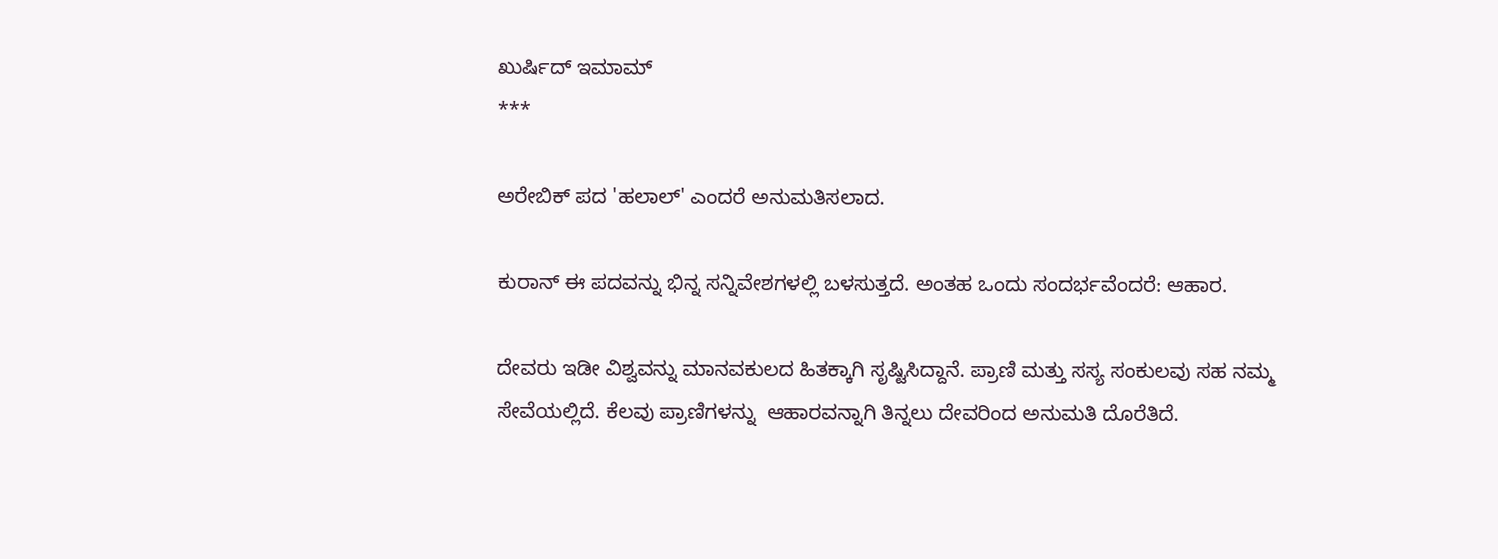ಖುರ್ಷಿದ್ ಇಮಾಮ್
***

ಅರೇಬಿಕ್ ಪದ 'ಹಲಾಲ್' ಎಂದರೆ ಅನುಮತಿಸಲಾದ.

ಕುರಾನ್ ಈ ಪದವನ್ನು ಭಿನ್ನ ಸನ್ನಿವೇಶಗಳಲ್ಲಿ ಬಳಸುತ್ತದೆ. ಅಂತಹ ಒಂದು ಸಂದರ್ಭವೆಂದರೆ: ಆಹಾರ.

ದೇವರು ಇಡೀ ವಿಶ್ವವನ್ನು ಮಾನವಕುಲದ ಹಿತಕ್ಕಾಗಿ ಸೃಷ್ಟಿಸಿದ್ದಾನೆ. ಪ್ರಾಣಿ ಮತ್ತು ಸಸ್ಯ ಸಂಕುಲವು ಸಹ ನಮ್ಮ ಸೇವೆಯಲ್ಲಿದೆ. ಕೆಲವು ಪ್ರಾಣಿಗಳನ್ನು  ಆಹಾರವನ್ನಾಗಿ ತಿನ್ನಲು ದೇವರಿಂದ ಅನುಮತಿ ದೊರೆತಿದೆ.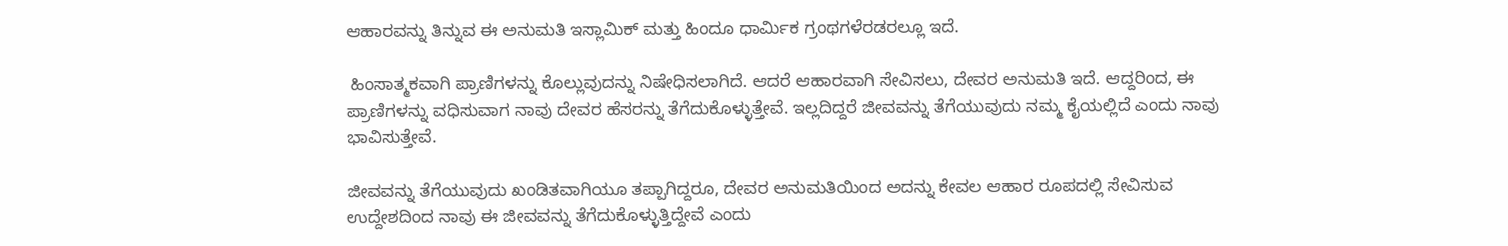ಆಹಾರವನ್ನು ತಿನ್ನುವ ಈ ಅನುಮತಿ ಇಸ್ಲಾಮಿಕ್ ಮತ್ತು ಹಿಂದೂ ಧಾರ್ಮಿಕ ಗ್ರಂಥಗಳೆರಡರಲ್ಲೂ ಇದೆ.

 ಹಿಂಸಾತ್ಮಕವಾಗಿ ಪ್ರಾಣಿಗಳನ್ನು ಕೊಲ್ಲುವುದನ್ನು ನಿಷೇಧಿಸಲಾಗಿದೆ. ಆದರೆ ಆಹಾರವಾಗಿ ಸೇವಿಸಲು, ದೇವರ ಅನುಮತಿ ಇದೆ. ಆದ್ದರಿಂದ, ಈ ಪ್ರಾಣಿಗಳನ್ನು ವಧಿಸುವಾಗ ನಾವು ದೇವರ ಹೆಸರನ್ನು ತೆಗೆದುಕೊಳ್ಳುತ್ತೇವೆ. ಇಲ್ಲದಿದ್ದರೆ ಜೀವವನ್ನು ತೆಗೆಯುವುದು ನಮ್ಮ ಕೈಯಲ್ಲಿದೆ ಎಂದು ನಾವು ಭಾವಿಸುತ್ತೇವೆ.

ಜೀವವನ್ನು ತೆಗೆಯುವುದು ಖಂಡಿತವಾಗಿಯೂ ತಪ್ಪಾಗಿದ್ದರೂ, ದೇವರ ಅನುಮತಿಯಿಂದ ಅದನ್ನು ಕೇವಲ ಆಹಾರ ರೂಪದಲ್ಲಿ ಸೇವಿಸುವ ಉದ್ದೇಶದಿಂದ ನಾವು ಈ ಜೀವವನ್ನು ತೆಗೆದುಕೊಳ್ಳುತ್ತಿದ್ದೇವೆ ಎಂದು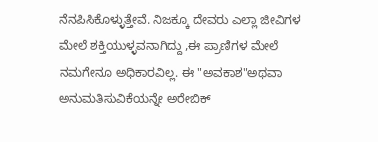ನೆನಪಿಸಿಕೊಳ್ಳುತ್ತೇವೆ. ನಿಜಕ್ಕೂ ದೇವರು ಎಲ್ಲಾ ಜೀವಿಗಳ ಮೇಲೆ ಶಕ್ತಿಯುಳ್ಳವನಾಗಿದ್ದು ,ಈ ಪ್ರಾಣಿಗಳ ಮೇಲೆ ನಮಗೇನೂ ಅಧಿಕಾರವಿಲ್ಲ. ಈ "ಅವಕಾಶ"ಅಥವಾ ಅನುಮತಿಸುವಿಕೆಯನ್ನೇ ಅರೇಬಿಕ್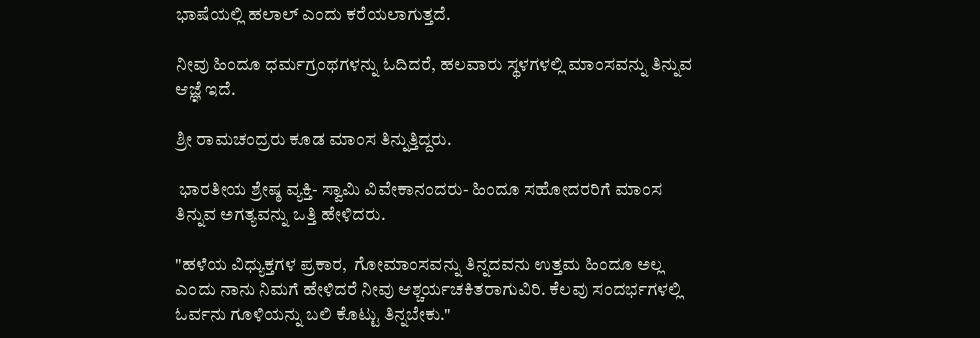ಭಾಷೆಯಲ್ಲಿ ಹಲಾಲ್ ಎಂದು ಕರೆಯಲಾಗುತ್ತದೆ.

ನೀವು ಹಿಂದೂ ಧರ್ಮಗ್ರಂಥಗಳನ್ನು ಓದಿದರೆ, ಹಲವಾರು ಸ್ಥಳಗಳಲ್ಲಿ ಮಾಂಸವನ್ನು ತಿನ್ನುವ ಆಜ್ಞೆ ಇದೆ.

ಶ್ರೀ ರಾಮಚಂದ್ರರು ಕೂಡ ಮಾಂಸ ತಿನ್ನುತ್ತಿದ್ದರು.

 ಭಾರತೀಯ ಶ್ರೇಷ್ಠ ವ್ಯಕ್ತಿ- ಸ್ವಾಮಿ ವಿವೇಕಾನಂದರು- ಹಿಂದೂ ಸಹೋದರರಿಗೆ ಮಾಂಸ ತಿನ್ನುವ ಅಗತ್ಯವನ್ನು ಒತ್ತಿ ಹೇಳಿದರು.

"ಹಳೆಯ ವಿಧ್ಯುಕ್ತಗಳ ಪ್ರಕಾರ,  ಗೋಮಾಂಸವನ್ನು ತಿನ್ನದವನು ಉತ್ತಮ ಹಿಂದೂ ಅಲ್ಲ ಎಂದು ನಾನು ನಿಮಗೆ ಹೇಳಿದರೆ ನೀವು ಆಶ್ಚರ್ಯಚಕಿತರಾಗುವಿರಿ. ಕೆಲವು ಸಂದರ್ಭಗಳಲ್ಲಿ ಓರ್ವನು ಗೂಳಿಯನ್ನು ಬಲಿ ಕೊಟ್ಟು ತಿನ್ನಬೇಕು."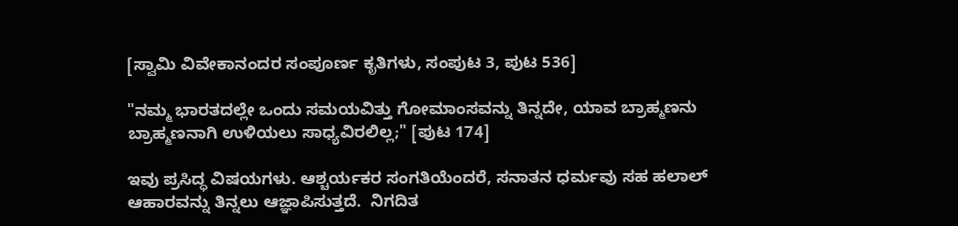[ಸ್ವಾಮಿ ವಿವೇಕಾನಂದರ ಸಂಪೂರ್ಣ ಕೃತಿಗಳು, ಸಂಪುಟ 3, ಪುಟ 536]

"ನಮ್ಮ ಭಾರತದಲ್ಲೇ ಒಂದು ಸಮಯವಿತ್ತು ಗೋಮಾಂಸವನ್ನು ತಿನ್ನದೇ, ಯಾವ ಬ್ರಾಹ್ಮಣನು ಬ್ರಾಹ್ಮಣನಾಗಿ ಉಳಿಯಲು ಸಾಧ್ಯವಿರಲಿಲ್ಲ;" [ಪುಟ 174]

ಇವು ಪ್ರಸಿದ್ಧ ವಿಷಯಗಳು. ಆಶ್ಚರ್ಯಕರ ಸಂಗತಿಯೆಂದರೆ, ಸನಾತನ ಧರ್ಮವು ಸಹ ಹಲಾಲ್ ಆಹಾರವನ್ನು ತಿನ್ನಲು ಆಜ್ಞಾಪಿಸುತ್ತದೆ.  ನಿಗದಿತ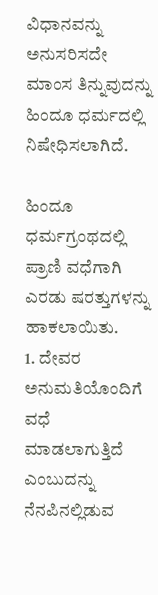ವಿಧಾನವನ್ನು ಅನುಸರಿಸದೇ ಮಾಂಸ ತಿನ್ನುವುದನ್ನು ಹಿಂದೂ ಧರ್ಮದಲ್ಲಿ ನಿಷೇಧಿಸಲಾಗಿದೆ.

ಹಿಂದೂ ಧರ್ಮಗ್ರಂಥದಲ್ಲಿ ಪ್ರಾಣಿ ವಧೆಗಾಗಿ ಎರಡು ಷರತ್ತುಗಳನ್ನು ಹಾಕಲಾಯಿತು.
1. ದೇವರ  ಅನುಮತಿಯೊಂದಿಗೆ ವಧೆ ಮಾಡಲಾಗುತ್ತಿದೆ ಎಂಬುದನ್ನು ನೆನಪಿನಲ್ಲಿಡುವ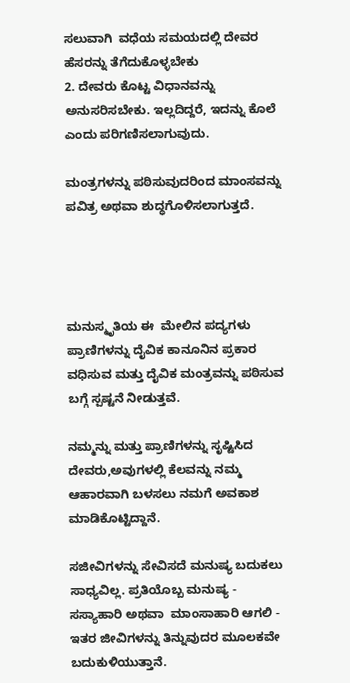ಸಲುವಾಗಿ  ವಧೆಯ ಸಮಯದಲ್ಲಿ ದೇವರ ಹೆಸರನ್ನು ತೆಗೆದುಕೊಳ್ಳಬೇಕು
2. ದೇವರು ಕೊಟ್ಟ ವಿಧಾನವನ್ನು ಅನುಸರಿಸಬೇಕು. ಇಲ್ಲದಿದ್ದರೆ, ಇದನ್ನು ಕೊಲೆ ಎಂದು ಪರಿಗಣಿಸಲಾಗುವುದು.

ಮಂತ್ರಗಳನ್ನು ಪಠಿಸುವುದರಿಂದ ಮಾಂಸವನ್ನು ಪವಿತ್ರ ಅಥವಾ ಶುದ್ಧಗೊಳಿಸಲಾಗುತ್ತದೆ.




ಮನುಸ್ಮೃತಿಯ ಈ  ಮೇಲಿನ ಪದ್ಯಗಳು ಪ್ರಾಣಿಗಳನ್ನು ದೈವಿಕ ಕಾನೂನಿನ ಪ್ರಕಾರ ವಧಿಸುವ ಮತ್ತು ದೈವಿಕ ಮಂತ್ರವನ್ನು ಪಠಿಸುವ ಬಗ್ಗೆ ಸ್ಪಷ್ಟನೆ ನೀಡುತ್ತವೆ.

ನಮ್ಮನ್ನು ಮತ್ತು ಪ್ರಾಣಿಗಳನ್ನು ಸೃಷ್ಟಿಸಿದ ದೇವರು,ಅವುಗಳಲ್ಲಿ ಕೆಲವನ್ನು ನಮ್ಮ ಆಹಾರವಾಗಿ ಬಳಸಲು ನಮಗೆ ಅವಕಾಶ ಮಾಡಿಕೊಟ್ಟಿದ್ದಾನೆ.

ಸಜೀವಿಗಳನ್ನು ಸೇವಿಸದೆ ಮನುಷ್ಯ ಬದುಕಲು ಸಾಧ್ಯವಿಲ್ಲ. ಪ್ರತಿಯೊಬ್ಬ ಮನುಷ್ಯ - ಸಸ್ಯಾಹಾರಿ ಅಥವಾ  ಮಾಂಸಾಹಾರಿ ಆಗಲಿ - ಇತರ ಜೀವಿಗಳನ್ನು ತಿನ್ನುವುದರ ಮೂಲಕವೇ ಬದುಕುಳಿಯುತ್ತಾನೆ.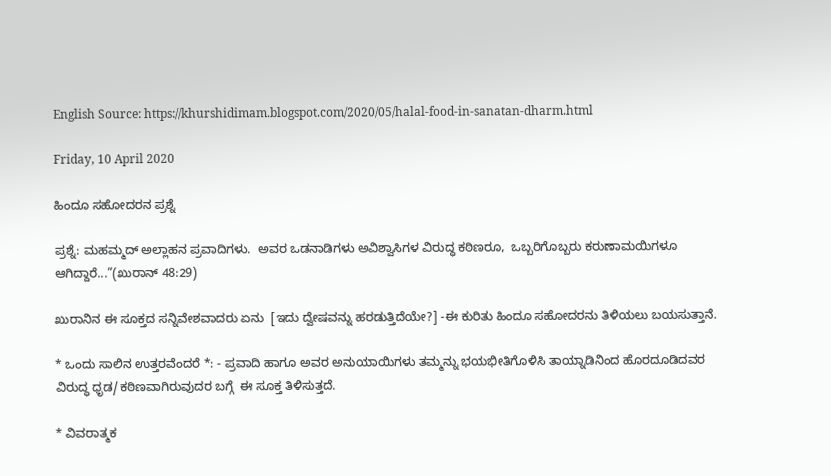English Source: https://khurshidimam.blogspot.com/2020/05/halal-food-in-sanatan-dharm.html

Friday, 10 April 2020

ಹಿಂದೂ ಸಹೋದರನ ಪ್ರಶ್ನೆ

ಪ್ರಶ್ನೆ: ಮಹಮ್ಮದ್ ಅಲ್ಲಾಹನ ಪ್ರವಾದಿಗಳು.  ಅವರ ಒಡನಾಡಿಗಳು ಅವಿಶ್ವಾಸಿಗಳ ವಿರುದ್ಧ ಕಠಿಣರೂ,  ಒಬ್ಬರಿಗೊಬ್ಬರು ಕರುಣಾಮಯಿಗಳೂ ಆಗಿದ್ದಾರೆ...”(ಖುರಾನ್ 48:29)

ಖುರಾನಿನ ಈ ಸೂಕ್ತದ ಸನ್ನಿವೇಶವಾದರು ಏನು  [ಇದು ದ್ವೇಷವನ್ನು ಹರಡುತ್ತಿದೆಯೇ?] -ಈ ಕುರಿತು ಹಿಂದೂ ಸಹೋದರನು ತಿಳಿಯಲು ಬಯಸುತ್ತಾನೆ.

* ಒಂದು ಸಾಲಿನ ಉತ್ತರವೆಂದರೆ *: - ಪ್ರವಾದಿ ಹಾಗೂ ಅವರ ಅನುಯಾಯಿಗಳು ತಮ್ಮನ್ನು ಭಯಭೀತಿಗೊಳಿಸಿ ತಾಯ್ನಾಡಿನಿಂದ ಹೊರದೂಡಿದವರ ವಿರುದ್ಧ ಧೃಡ/ಕಠಿಣವಾಗಿರುವುದರ ಬಗ್ಗೆ  ಈ ಸೂಕ್ತ ತಿಳಿಸುತ್ತದೆ.

* ವಿವರಾತ್ಮಕ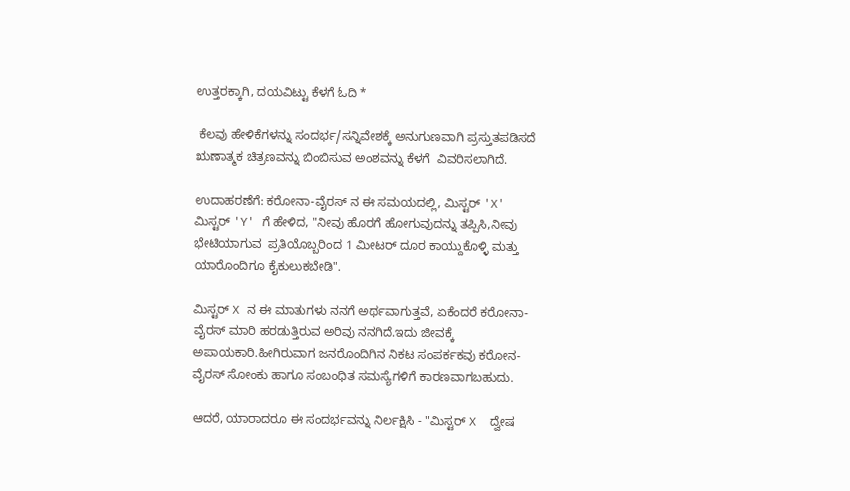ಉತ್ತರಕ್ಕಾಗಿ, ದಯವಿಟ್ಟು ಕೆಳಗೆ ಓದಿ *

 ಕೆಲವು ಹೇಳಿಕೆಗಳನ್ನು ಸಂದರ್ಭ/ಸನ್ನಿವೇಶಕ್ಕೆ ಅನುಗುಣವಾಗಿ ಪ್ರಸ್ತುತಪಡಿಸದೆ ಋಣಾತ್ಮಕ ಚಿತ್ರಣವನ್ನು ಬಿಂಬಿಸುವ ಅಂಶವನ್ನು ಕೆಳಗೆ  ವಿವರಿಸಲಾಗಿದೆ.

ಉದಾಹರಣೆಗೆ: ಕರೋನಾ-ವೈರಸ್ ನ ಈ ಸಮಯದಲ್ಲಿ, ಮಿಸ್ಟರ್ 'X' ಮಿಸ್ಟರ್ 'Y' ಗೆ ಹೇಳಿದ, "ನೀವು ಹೊರಗೆ ಹೋಗುವುದನ್ನು ತಪ್ಪಿಸಿ,ನೀವು ಭೇಟಿಯಾಗುವ  ಪ್ರತಿಯೊಬ್ಬರಿಂದ 1 ಮೀಟರ್ ದೂರ ಕಾಯ್ದುಕೊಳ್ಳಿ ಮತ್ತು ಯಾರೊಂದಿಗೂ ಕೈಕುಲುಕಬೇಡಿ".

ಮಿಸ್ಟರ್‌ X ನ ಈ ಮಾತುಗಳು ನನಗೆ ಅರ್ಥವಾಗುತ್ತವೆ, ಏಕೆಂದರೆ ಕರೋನಾ-ವೈರಸ್ ಮಾರಿ ಹರಡುತ್ತಿರುವ ಅರಿವು ನನಗಿದೆ.ಇದು ಜೀವಕ್ಕೆ ಅಪಾಯಕಾರಿ.ಹೀಗಿರುವಾಗ ಜನರೊಂದಿಗಿನ ನಿಕಟ ಸಂಪರ್ಕಕವು ಕರೋನ-ವೈರಸ್ ಸೋಂಕು ಹಾಗೂ ಸಂಬಂಧಿತ ಸಮಸ್ಯೆಗಳಿಗೆ ಕಾರಣವಾಗಬಹುದು.

ಆದರೆ, ಯಾರಾದರೂ ಈ ಸಂದರ್ಭವನ್ನು ನಿರ್ಲಕ್ಷಿಸಿ - "ಮಿಸ್ಟರ್ X  ದ್ವೇಷ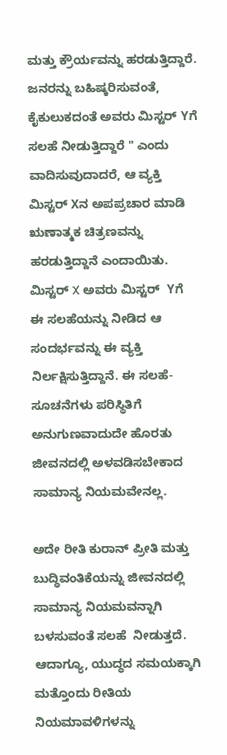ಮತ್ತು ಕ್ರೌರ್ಯವನ್ನು ಹರಡುತ್ತಿದ್ದಾರೆ. ಜನರನ್ನು ಬಹಿಷ್ಕರಿಸುವಂತೆ, ಕೈಕುಲುಕದಂತೆ ಅವರು ಮಿಸ್ಟರ್ Yಗೆ  ಸಲಹೆ ನೀಡುತ್ತಿದ್ದಾರೆ " ಎಂದು ವಾದಿಸುವುದಾದರೆ, ಆ ವ್ಯಕ್ತಿ ಮಿಸ್ಟರ್ Xನ ಅಪಪ್ರಚಾರ ಮಾಡಿ ಋಣಾತ್ಮಕ ಚಿತ್ರಣವನ್ನು ಹರಡುತ್ತಿದ್ದಾನೆ ಎಂದಾಯಿತು. ಮಿಸ್ಟರ್ X ಅವರು ಮಿಸ್ಟರ್  Yಗೆ ಈ ಸಲಹೆಯನ್ನು ನೀಡಿದ ಆ ಸಂದರ್ಭವನ್ನು ಈ ವ್ಯಕ್ತಿ ನಿರ್ಲಕ್ಷಿಸುತ್ತಿದ್ದಾನೆ. ಈ ಸಲಹೆ-ಸೂಚನೆಗಳು ಪರಿಸ್ಥಿತಿಗೆ ಅನುಗುಣವಾದುದೇ ಹೊರತು ಜೀವನದಲ್ಲಿ ಅಳವಡಿಸಬೇಕಾದ ಸಾಮಾನ್ಯ ನಿಯಮವೇನಲ್ಲ.

ಅದೇ ರೀತಿ ಕುರಾನ್ ಪ್ರೀತಿ ಮತ್ತು ಬುದ್ಧಿವಂತಿಕೆಯನ್ನು ಜೀವನದಲ್ಲಿ ಸಾಮಾನ್ಯ ನಿಯಮವನ್ನಾಗಿ ಬಳಸುವಂತೆ ಸಲಹೆ  ನೀಡುತ್ತದೆ. ಆದಾಗ್ಯೂ, ಯುದ್ಧದ ಸಮಯಕ್ಕಾಗಿ ಮತ್ತೊಂದು ರೀತಿಯ ನಿಯಮಾವಳಿಗಳನ್ನು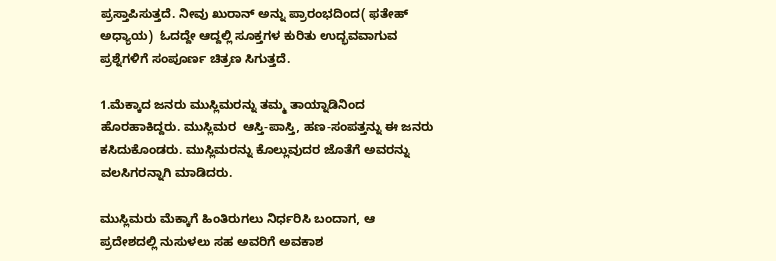ಪ್ರಸ್ತಾಪಿಸುತ್ತದೆ. ನೀವು ಖುರಾನ್ ಅನ್ನು ಪ್ರಾರಂಭದಿಂದ( ಫತೇಹ್ ಅಧ್ಯಾಯ)  ಓದದ್ದೇ ಆದ್ದಲ್ಲಿ ಸೂಕ್ತಗಳ ಕುರಿತು ಉದ್ಭವವಾಗುವ ಪ್ರಶ್ನೆಗಳಿಗೆ ಸಂಪೂರ್ಣ ಚಿತ್ರಣ ಸಿಗುತ್ತದೆ.

1.ಮೆಕ್ಕಾದ ಜನರು ಮುಸ್ಲಿಮರನ್ನು ತಮ್ಮ ತಾಯ್ನಾಡಿನಿಂದ ಹೊರಹಾಕಿದ್ದರು. ಮುಸ್ಲಿಮರ  ಆಸ್ತಿ-ಪಾಸ್ತಿ, ಹಣ-ಸಂಪತ್ತನ್ನು ಈ ಜನರು ಕಸಿದುಕೊಂಡರು. ಮುಸ್ಲಿಮರನ್ನು ಕೊಲ್ಲುವುದರ ಜೊತೆಗೆ ಅವರನ್ನು ವಲಸಿಗರನ್ನಾಗಿ ಮಾಡಿದರು.

ಮುಸ್ಲಿಮರು ಮೆಕ್ಕಾಗೆ ಹಿಂತಿರುಗಲು ನಿರ್ಧರಿಸಿ ಬಂದಾಗ, ಆ ಪ್ರದೇಶದಲ್ಲಿ ನುಸುಳಲು ಸಹ ಅವರಿಗೆ ಅವಕಾಶ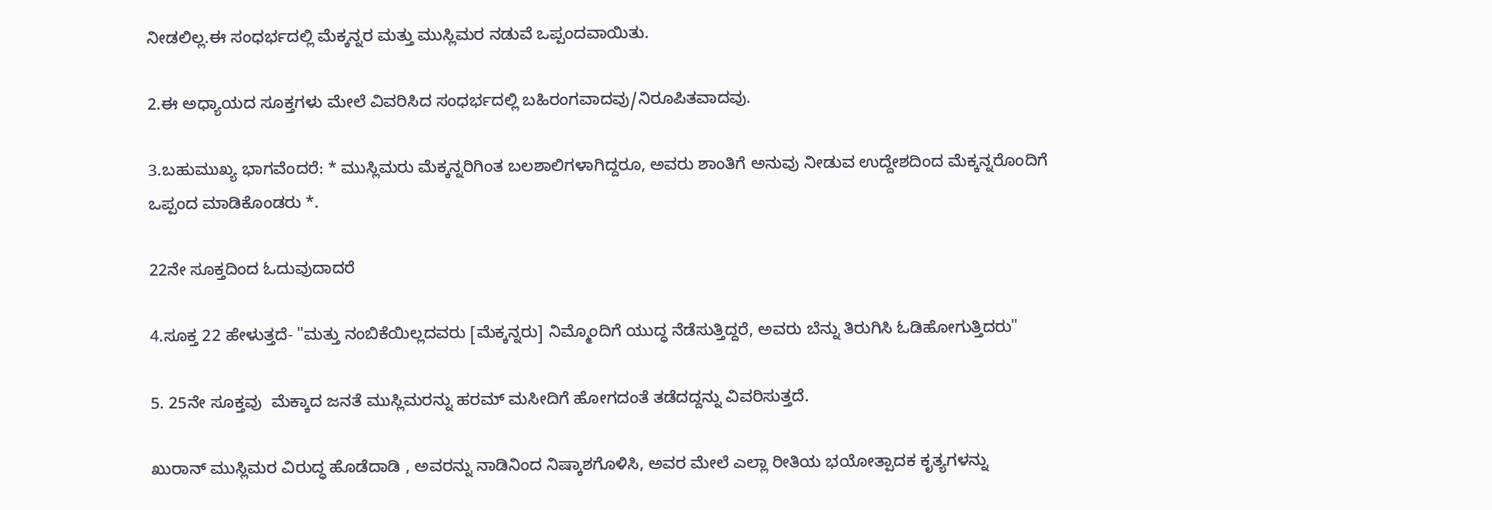ನೀಡಲಿಲ್ಲ.ಈ ಸಂಧರ್ಭದಲ್ಲಿ ಮೆಕ್ಕನ್ನರ ಮತ್ತು ಮುಸ್ಲಿಮರ ನಡುವೆ ಒಪ್ಪಂದವಾಯಿತು.

2.ಈ ಅಧ್ಯಾಯದ ಸೂಕ್ತಗಳು ಮೇಲೆ ವಿವರಿಸಿದ ಸಂಧರ್ಭದಲ್ಲಿ ಬಹಿರಂಗವಾದವು/ನಿರೂಪಿತವಾದವು.

3.ಬಹುಮುಖ್ಯ ಭಾಗವೆಂದರೆ: * ಮುಸ್ಲಿಮರು ಮೆಕ್ಕನ್ನರಿಗಿಂತ ಬಲಶಾಲಿಗಳಾಗಿದ್ದರೂ, ಅವರು ಶಾಂತಿಗೆ ಅನುವು ನೀಡುವ ಉದ್ದೇಶದಿಂದ ಮೆಕ್ಕನ್ನರೊಂದಿಗೆ ಒಪ್ಪಂದ ಮಾಡಿಕೊಂಡರು *.

22ನೇ ಸೂಕ್ತದಿಂದ ಓದುವುದಾದರೆ

4.ಸೂಕ್ತ 22 ಹೇಳುತ್ತದೆ- "ಮತ್ತು ನಂಬಿಕೆಯಿಲ್ಲದವರು [ಮೆಕ್ಕನ್ನರು] ನಿಮ್ಮೊಂದಿಗೆ ಯುದ್ಧ ನೆಡೆಸುತ್ತಿದ್ದರೆ, ಅವರು ಬೆನ್ನು ತಿರುಗಿಸಿ ಓಡಿಹೋಗುತ್ತಿದರು"

5. 25ನೇ ಸೂಕ್ತವು  ಮೆಕ್ಕಾದ ಜನತೆ ಮುಸ್ಲಿಮರನ್ನು ಹರಮ್ ಮಸೀದಿಗೆ ಹೋಗದಂತೆ ತಡೆದದ್ದನ್ನು ವಿವರಿಸುತ್ತದೆ.

ಖುರಾನ್ ಮುಸ್ಲಿಮರ ವಿರುದ್ಧ ಹೊಡೆದಾಡಿ , ಅವರನ್ನು ನಾಡಿನಿಂದ ನಿಷ್ಕಾಶಗೊಳಿಸಿ, ಅವರ ಮೇಲೆ ಎಲ್ಲಾ ರೀತಿಯ ಭಯೋತ್ಪಾದಕ ಕೃತ್ಯಗಳನ್ನು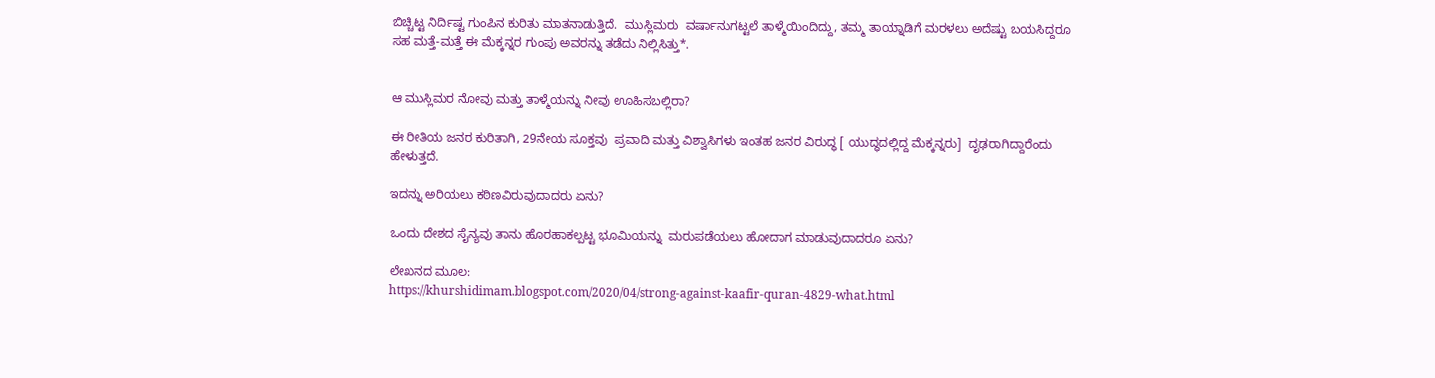ಬಿಚ್ಚಿಟ್ಟ ನಿರ್ದಿಷ್ಟ ಗುಂಪಿನ ಕುರಿತು ಮಾತನಾಡುತ್ತಿದೆ.  ಮುಸ್ಲಿಮರು  ವರ್ಷಾನುಗಟ್ಟಲೆ ತಾಳ್ಮೆಯಿಂದಿದ್ದು, ತಮ್ಮ ತಾಯ್ನಾಡಿಗೆ ಮರಳಲು ಅದೆಷ್ಟು ಬಯಸಿದ್ದರೂ ಸಹ ಮತ್ತೆ-ಮತ್ತೆ ಈ ಮೆಕ್ಕನ್ನರ ಗುಂಪು ಅವರನ್ನು ತಡೆದು ನಿಲ್ಲಿಸಿತ್ತು*.


ಆ ಮುಸ್ಲಿಮರ ನೋವು ಮತ್ತು ತಾಳ್ಮೆಯನ್ನು ನೀವು ಊಹಿಸಬಲ್ಲಿರಾ?

ಈ ರೀತಿಯ ಜನರ ಕುರಿತಾಗಿ, 29ನೇಯ ಸೂಕ್ತವು  ಪ್ರವಾದಿ ಮತ್ತು ವಿಶ್ವಾಸಿಗಳು ಇಂತಹ ಜನರ ವಿರುದ್ಧ [ ಯುದ್ಧದಲ್ಲಿದ್ದ ಮೆಕ್ಕನ್ನರು]  ದೃಢರಾಗಿದ್ದಾರೆಂದು  ಹೇಳುತ್ತದೆ.

ಇದನ್ನು ಅರಿಯಲು ಕಠಿಣವಿರುವುದಾದರು ಏನು?

ಒಂದು ದೇಶದ ಸೈನ್ಯವು ತಾನು ಹೊರಹಾಕಲ್ಪಟ್ಟ ಭೂಮಿಯನ್ನು  ಮರುಪಡೆಯಲು ಹೋದಾಗ ಮಾಡುವುದಾದರೂ ಏನು?

ಲೇಖನದ ಮೂಲ:
https://khurshidimam.blogspot.com/2020/04/strong-against-kaafir-quran-4829-what.html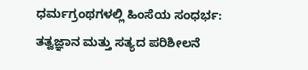ಧರ್ಮಗ್ರಂಥಗಳಲ್ಲಿ ಹಿಂಸೆಯ ಸಂಧರ್ಭ: ತತ್ವಜ್ಞಾನ ಮತ್ತು ಸತ್ಯದ ಪರಿಶೀಲನೆ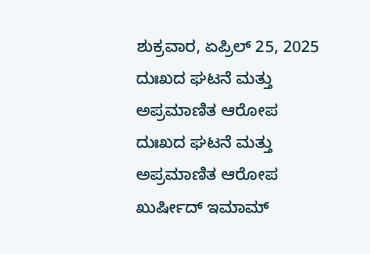ಶುಕ್ರವಾರ, ಏಪ್ರಿಲ್ 25, 2025 ದುಃಖದ ಘಟನೆ ಮತ್ತು ಅಪ್ರಮಾಣಿತ ಆರೋಪ ದುಃಖದ ಘಟನೆ ಮತ್ತು ಅಪ್ರಮಾಣಿತ ಆರೋಪ ಖುರ್ಷೀದ್ ಇಮಾಮ್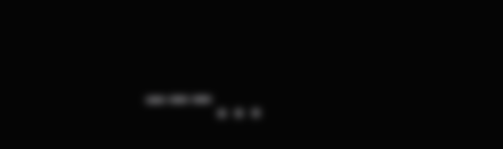---...